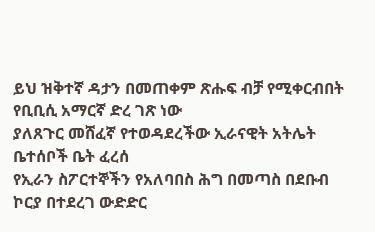ይህ ዝቅተኛ ዳታን በመጠቀም ጽሑፍ ብቻ የሚቀርብበት የቢቢሲ አማርኛ ድረ ገጽ ነው
ያለጸጉር መሸፈኛ የተወዳደረችው ኢራናዊት አትሌት ቤተሰቦች ቤት ፈረሰ
የኢራን ስፖርተኞችን የአለባበስ ሕግ በመጣስ በደቡብ ኮርያ በተደረገ ውድድር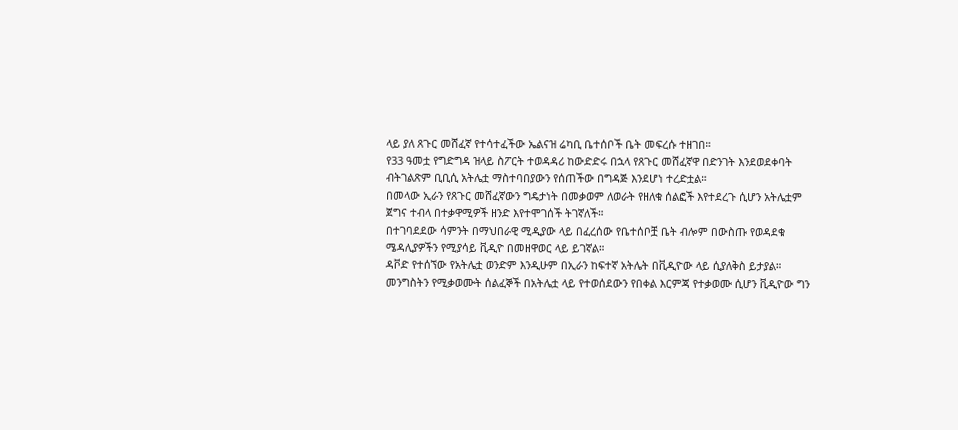ላይ ያለ ጸጉር መሸፈኛ የተሳተፈችው ኤልናዝ ሬካቢ ቤተሰቦች ቤት መፍረሱ ተዘገበ።
የ33 ዓመቷ የግድግዳ ዝላይ ስፖርት ተወዳዳሪ ከውድድሩ በኋላ የጸጉር መሸፈኛዋ በድንገት እንደወደቀባት ብትገልጽም ቢቢሲ አትሌቷ ማስተባበያውን የሰጠችው በግዳጅ እንደሆነ ተረድቷል።
በመላው ኢራን የጸጉር መሸፈኛውን ግዴታነት በመቃወም ለወራት የዘለቁ ሰልፎች እየተደረጉ ሲሆን አትሌቷም ጀግና ተብላ በተቃዋሚዎች ዘንድ እየተሞገሰች ትገኛለች።
በተገባደደው ሳምንት በማህበራዊ ሚዲያው ላይ በፈረሰው የቤተሰቦቿ ቤት ብሎም በውስጡ የወዳደቁ ሜዳሊያዎችን የሚያሳይ ቪዲዮ በመዘዋወር ላይ ይገኛል።
ዳቮድ የተሰኘው የአትሌቷ ወንድም እንዲሁም በኢራን ከፍተኛ አትሌት በቪዲዮው ላይ ሲያለቅስ ይታያል።
መንግስትን የሚቃወሙት ሰልፈኞች በአትሌቷ ላይ የተወሰደውን የበቀል እርምጃ የተቃወሙ ሲሆን ቪዲዮው ግን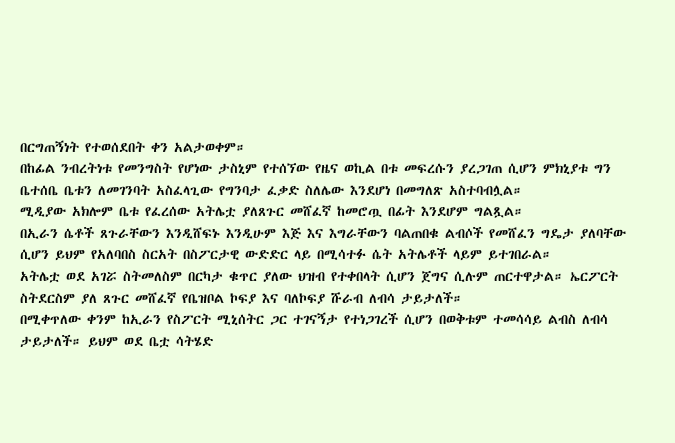በርግጠኝነት የተወሰደበት ቀን አልታወቀም።
በከፊል ንብረትነቱ የመንግስት የሆነው ታስኒም የተሰኘው የዜና ወኪል በቱ መፍረሱን ያረጋገጠ ሲሆን ምክኒያቱ ግን ቤተሰቤ ቤቱን ለመገንባት አስፈላጊው የግንባታ ፈቃድ ስለሌው እንደሆነ በመግለጽ አስተባብሏል።
ሚዲያው አክሎም ቤቱ የፈረሰው አትሌቷ ያለጸጉር መሸፈኛ ከመሮጧ በፊት እንደሆም ግልጿል።
በኢራን ሴቶች ጸጉራቸውን እንዲሸፍኑ እንዲሁም እጅ እና እግራቸውን ባልጠበቁ ልብሶች የመሸፈን ግዴታ ያለባቸው ሲሆን ይህም የአለባበስ ስርአት በስፖርታዊ ውድድር ላይ በሚሳተፉ ሴት አትሌቶች ላይም ይተገበራል።
አትሌቷ ወደ አገሯ ስትመለስም በርካታ ቁጥር ያለው ህዝብ የተቀበላት ሲሆን ጀግና ሲሉም ጠርተዋታል። ኤርፖርት ስትደርስም ያለ ጸጉር መሸፈኛ የቤዝቦል ኮፍያ እና ባለኮፍያ ሹራብ ለብሳ ታይታለች።
በሚቀጥለው ቀንም ከኢራን የስፖርት ሚኒሰትር ጋር ተገናኝታ የተነጋገረች ሲሆን በወቅቱም ተመሳሳይ ልብስ ለብሳ ታይታለች። ይህም ወደ ቤቷ ሳትሄድ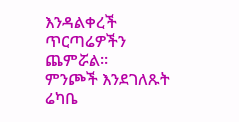እንዳልቀረች ጥርጣሬዎችን ጨምሯል።
ምንጮች እንደገለጹት ሬካቤ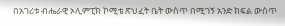በአገሪቱ ብሔራዊ ኦሊምፒክ ኮሚቴ ጽህፈት ቤት ውስጥ በሚገኝ አንድ ክፍል ውስጥ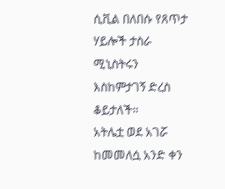ሲቪል በለበሱ የጸጥታ ሃይሎች ታስራ ሚኒስትሩን እስከምታገኝ ድረስ ቆይታለች።
አትሌቷ ወደ አገሯ ከመመለሷ አንድ ቀን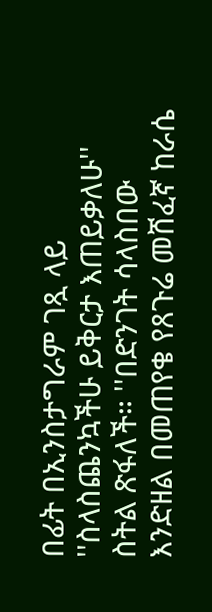በፊት በኢንስታግራም ገጿ ላይ ''ስላስጨንኳችሁ ይቅርታ እጠይቃለሁ'' ስትል ጽፋለች። ''በድንገት ሳላስበው እንድዘል በመጠየቄ የጸጉሬ መሸፈኛ ከራሴ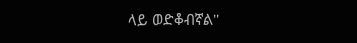ላይ ወድቆብኛል''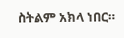ስትልም አክላ ነበር።